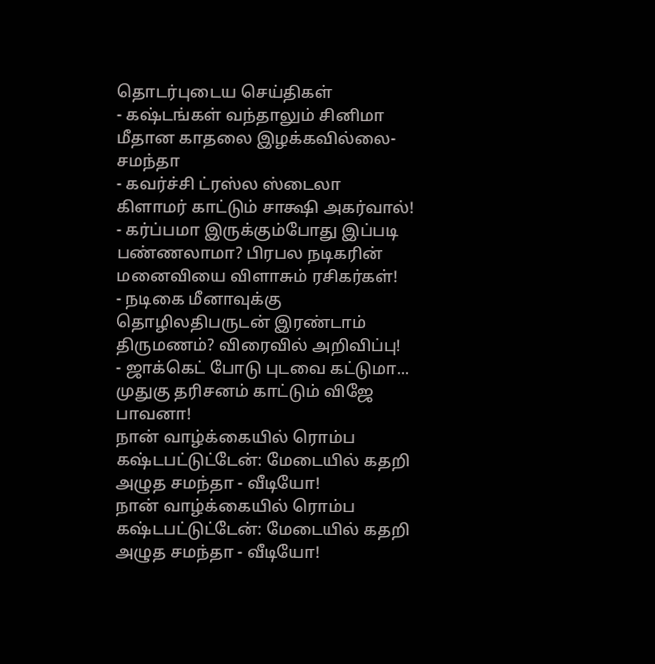தொடர்புடைய செய்திகள்
- கஷ்டங்கள் வந்தாலும் சினிமா மீதான காதலை இழக்கவில்லை- சமந்தா
- கவர்ச்சி ட்ரஸ்ல ஸ்டைலா கிளாமர் காட்டும் சாக்ஷி அகர்வால்!
- கர்ப்பமா இருக்கும்போது இப்படி பண்ணலாமா? பிரபல நடிகரின் மனைவியை விளாசும் ரசிகர்கள்!
- நடிகை மீனாவுக்கு தொழிலதிபருடன் இரண்டாம் திருமணம்? விரைவில் அறிவிப்பு!
- ஜாக்கெட் போடு புடவை கட்டுமா... முதுகு தரிசனம் காட்டும் விஜே பாவனா!
நான் வாழ்க்கையில் ரொம்ப கஷ்டபட்டுட்டேன்: மேடையில் கதறி அழுத சமந்தா - வீடியோ!
நான் வாழ்க்கையில் ரொம்ப கஷ்டபட்டுட்டேன்: மேடையில் கதறி அழுத சமந்தா - வீடியோ!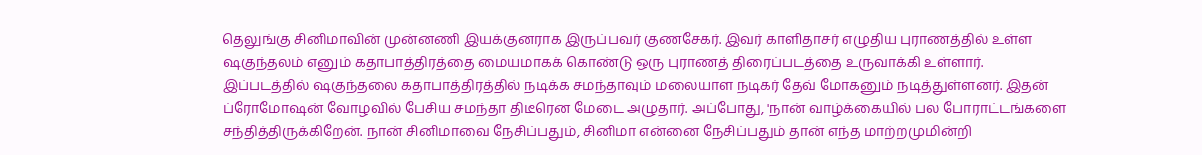தெலுங்கு சினிமாவின் முன்னணி இயக்குனராக இருப்பவர் குணசேகர். இவர் காளிதாசர் எழுதிய புராணத்தில் உள்ள ஷகுந்தலம் எனும் கதாபாத்திரத்தை மையமாகக் கொண்டு ஒரு புராணத் திரைப்படத்தை உருவாக்கி உள்ளார்.
இப்படத்தில் ஷகுந்தலை கதாபாத்திரத்தில் நடிக்க சமந்தாவும் மலையாள நடிகர் தேவ் மோகனும் நடித்துள்ளனர். இதன் ப்ரோமோஷன் வோழவில் பேசிய சமந்தா திடீரென மேடை அழுதார். அப்போது, 'நான் வாழ்க்கையில் பல போராட்டங்களை சந்தித்திருக்கிறேன். நான் சினிமாவை நேசிப்பதும், சினிமா என்னை நேசிப்பதும் தான் எந்த மாற்றமுமின்றி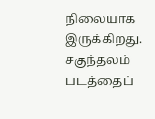நிலையாக இருக்கிறது.
சகுந்தலம் படத்தைப்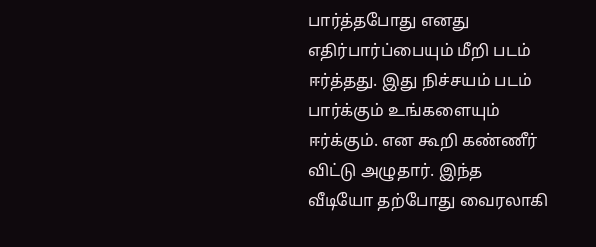பார்த்தபோது எனது எதிர்பார்ப்பையும் மீறி படம் ஈர்த்தது. இது நிச்சயம் படம் பார்க்கும் உங்களையும் ஈர்க்கும். என கூறி கண்ணீர் விட்டு அழுதார். இந்த வீடியோ தற்போது வைரலாகி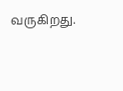வருகிறது.